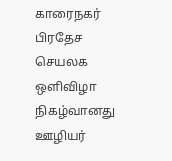காரைநகர் பிரதேச செயலக ஒளிவிழா நிகழ்வானது ஊழியர்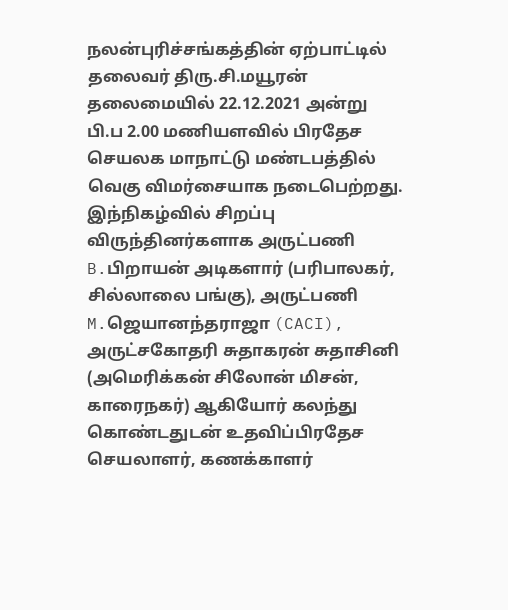நலன்புரிச்சங்கத்தின் ஏற்பாட்டில் தலைவர் திரு.சி.மயூரன் தலைமையில் 22.12.2021 அன்று பி.ப 2.00 மணியளவில் பிரதேச செயலக மாநாட்டு மண்டபத்தில் வெகு விமர்சையாக நடைபெற்றது. இந்நிகழ்வில் சிறப்பு விருந்தினர்களாக அருட்பணி B.பிறாயன் அடிகளார் (பரிபாலகர், சில்லாலை பங்கு), அருட்பணி M.ஜெயானந்தராஜா (CACI), அருட்சகோதரி சுதாகரன் சுதாசினி (அமெரிக்கன் சிலோன் மிசன், காரைநகர்) ஆகியோர் கலந்து கொண்டதுடன் உதவிப்பிரதேச செயலாளர், கணக்காளர்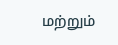மற்றும்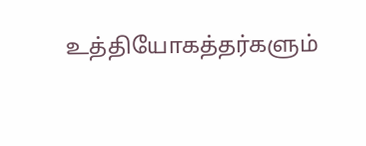உத்தியோகத்தர்களும்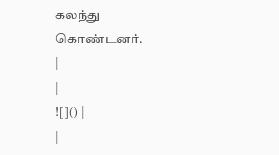கலந்து கொண்டனர்.
|
|
![]() |
|